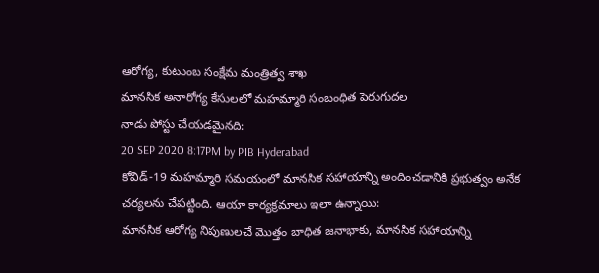ఆరోగ్య, కుటుంబ సంక్షేమ మంత్రిత్వ శాఖ
మానసిక అనారోగ్య కేసులలో మహమ్మారి సంబంధిత పెరుగుదల
నాడు పోస్టు చేయడమైనది:
20 SEP 2020 8:17PM by PIB Hyderabad
కోవిడ్-19 మహమ్మారి సమయంలో మానసిక సహాయాన్ని అందించడానికి ప్రభుత్వం అనేక చర్యలను చేపట్టింది. ఆయా కార్యక్రమాలు ఇలా ఉన్నాయి:
మానసిక ఆరోగ్య నిపుణులచే మొత్తం బాధిత జనాభాకు, మానసిక సహాయాన్ని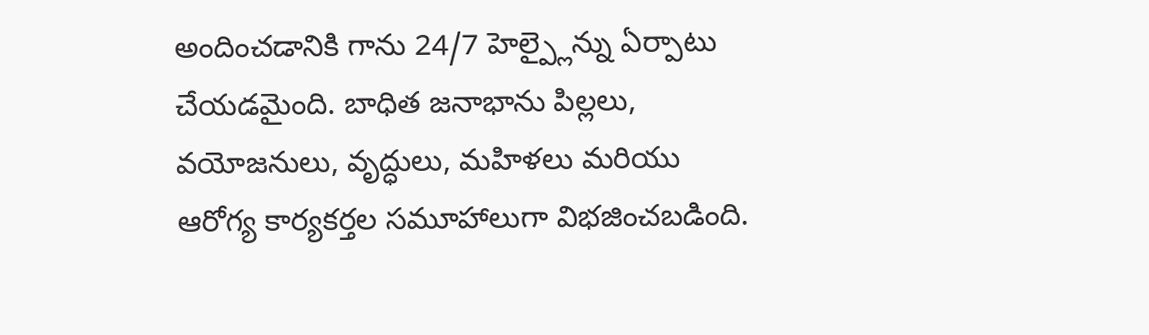అందించడానికి గాను 24/7 హెల్ప్లైన్ను ఏర్పాటు చేయడమైంది. బాధిత జనాభాను పిల్లలు, వయోజనులు, వృద్ధులు, మహిళలు మరియు ఆరోగ్య కార్యకర్తల సమూహాలుగా విభజించబడింది.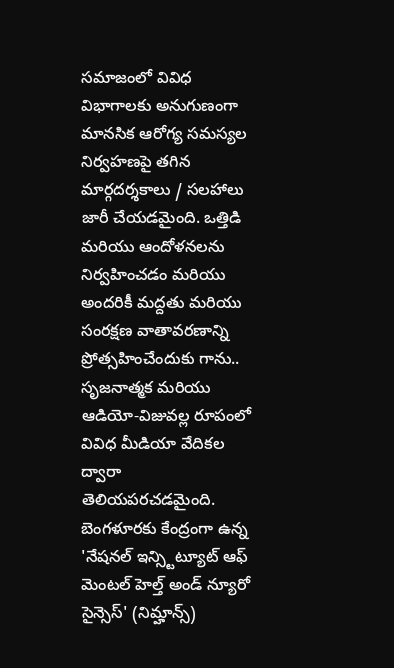సమాజంలో వివిధ విభాగాలకు అనుగుణంగా మానసిక ఆరోగ్య సమస్యల నిర్వహణపై తగిన మార్గదర్శకాలు / సలహాలు జారీ చేయడమైంది. ఒత్తిడి మరియు ఆందోళనలను నిర్వహించడం మరియు అందరికీ మద్దతు మరియు సంరక్షణ వాతావరణాన్ని ప్రోత్సహించేందుకు గాను.. సృజనాత్మక మరియు ఆడియో-విజువల్ల రూపంలో వివిధ మీడియా వేదికల ద్వారా తెలియపరచడమైంది.
బెంగళూరకు కేంద్రంగా ఉన్న 'నేషనల్ ఇన్స్టిట్యూట్ ఆఫ్ మెంటల్ హెల్త్ అండ్ న్యూరో సైన్సెస్' (నిమ్హాన్స్)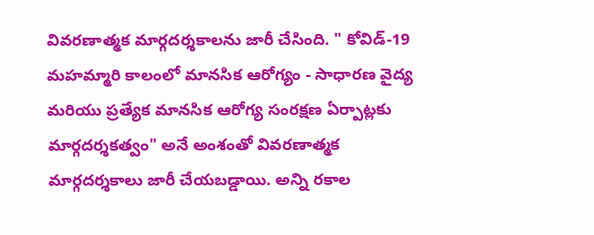వివరణాత్మక మార్గదర్శకాలను జారీ చేసింది. " కోవిడ్-19 మహమ్మారి కాలంలో మానసిక ఆరోగ్యం - సాధారణ వైద్య మరియు ప్రత్యేక మానసిక ఆరోగ్య సంరక్షణ ఏర్పాట్లకు మార్గదర్శకత్వం" అనే అంశంతో వివరణాత్మక మార్గదర్శకాలు జారీ చేయబడ్డాయి. అన్ని రకాల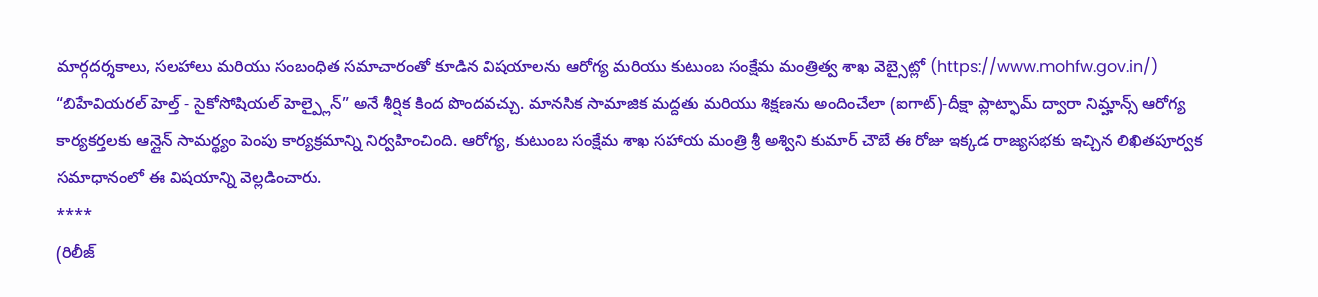మార్గదర్శకాలు, సలహాలు మరియు సంబంధిత సమాచారంతో కూడిన విషయాలను ఆరోగ్య మరియు కుటుంబ సంక్షేమ మంత్రిత్వ శాఖ వెబ్సైట్లో (https://www.mohfw.gov.in/) “బిహేవియరల్ హెల్త్ - సైకోసోషియల్ హెల్ప్లైన్” అనే శీర్షిక కింద పొందవచ్చు. మానసిక సామాజిక మద్దతు మరియు శిక్షణను అందించేలా (ఐగాట్)-దీక్షా ప్లాట్ఫామ్ ద్వారా నిమ్హాన్స్ ఆరోగ్య కార్యకర్తలకు ఆన్లైన్ సామర్థ్యం పెంపు కార్యక్రమాన్ని నిర్వహించింది. ఆరోగ్య, కుటుంబ సంక్షేమ శాఖ సహాయ మంత్రి శ్రీ అశ్విని కుమార్ చౌబే ఈ రోజు ఇక్కడ రాజ్యసభకు ఇచ్చిన లిఖితపూర్వక సమాధానంలో ఈ విషయాన్ని వెల్లడించారు.
****
(రిలీజ్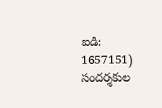ఐడి: 1657151)
సందర్శకుల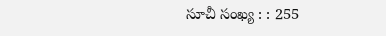సూచీ సంఖ్య : : 255